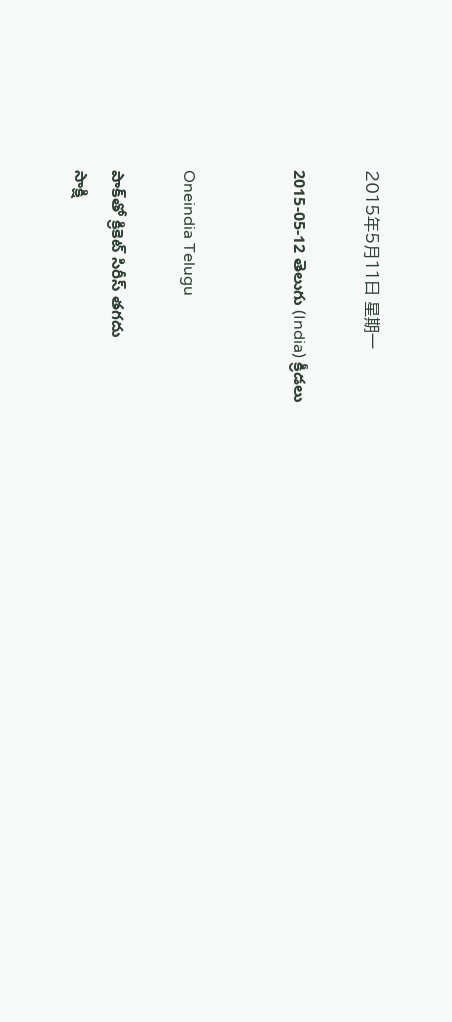2015年5月11日 星期一

2015-05-12 తెలుగు (India) క్రీడలు


Oneindia Telugu

పాక్‌తో క్రికెట్ సిరీస్ తగదు
సాక్షి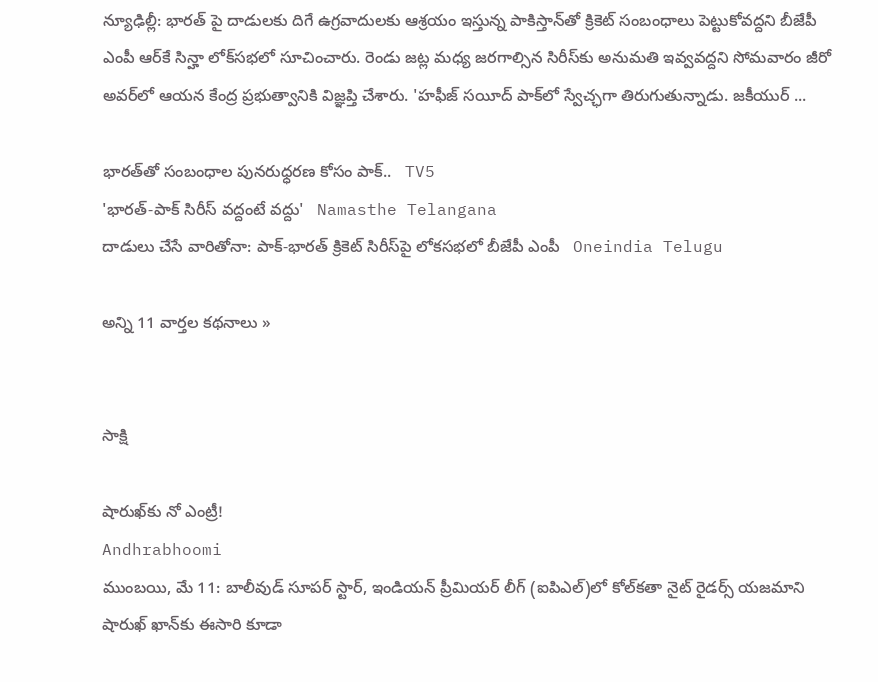న్యూఢిల్లీ: భారత్ పై దాడులకు దిగే ఉగ్రవాదులకు ఆశ్రయం ఇస్తున్న పాకిస్తాన్‌తో క్రికెట్ సంబంధాలు పెట్టుకోవద్దని బీజేపీ ఎంపీ ఆర్‌కే సిన్హా లోక్‌సభలో సూచించారు. రెండు జట్ల మధ్య జరగాల్సిన సిరీస్‌కు అనుమతి ఇవ్వవద్దని సోమవారం జీరో అవర్‌లో ఆయన కేంద్ర ప్రభుత్వానికి విజ్ఞప్తి చేశారు. 'హఫీజ్ సయీద్ పాక్‌లో స్వేచ్ఛగా తిరుగుతున్నాడు. జకీయుర్ ...

భారత్‌తో సంబంధాల పునరుధ్ధరణ కోసం పాక్..   TV5
'భారత్-పాక్ సిరీస్ వద్దంటే వద్దు'   Namasthe Telangana
దాడులు చేసే వారితోనా: పాక్-భారత్ క్రికెట్ సిరీస్‌పై లోకసభలో బీజేపీ ఎంపీ   Oneindia Telugu

అన్ని 11 వార్తల కథనాలు »


సాక్షి

షారుఖ్‌కు నో ఎంట్రీ!
Andhrabhoomi
ముంబయి, మే 11: బాలీవుడ్ సూపర్ స్టార్, ఇండియన్ ప్రీమియర్ లీగ్ (ఐపిఎల్)లో కోల్‌కతా నైట్ రైడర్స్ యజమాని షారుఖ్ ఖాన్‌కు ఈసారి కూడా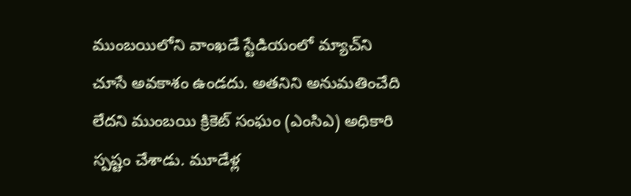ముంబయిలోని వాంఖడే స్టేడియంలో మ్యాచ్‌ని చూసే అవకాశం ఉండదు. అతనిని అనుమతించేది లేదని ముంబయి క్రికెట్ సంఘం (ఎంసిఎ) అధికారి స్పష్టం చేశాడు. మూడేళ్ల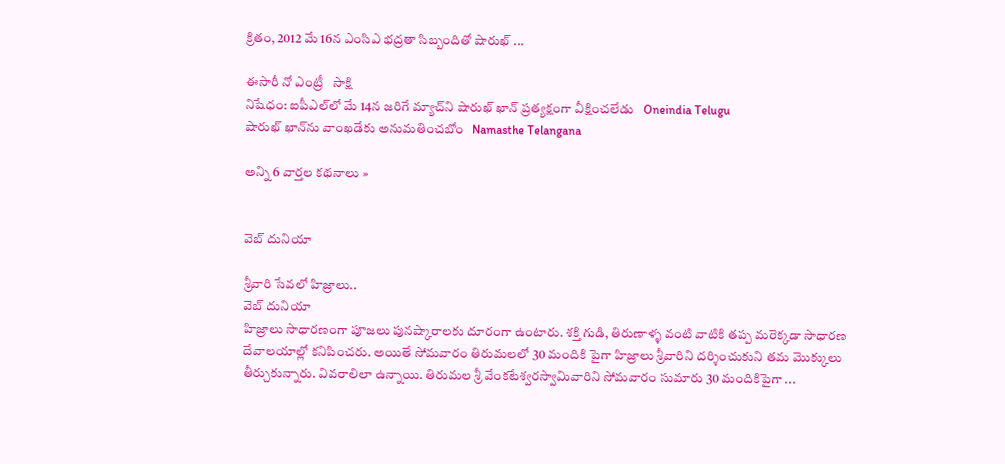క్రితం, 2012 మే 16న ఎంసిఎ భద్రతా సిబ్బందితో షారుఖ్ ...

ఈసారీ నో ఎంట్రీ   సాక్షి
నిషేధం: ఐపీఎల్‌లో మే 14న జరిగే మ్యాచ్‌ని షారుఖ్ ఖాన్ ప్రత్యక్షంగా వీక్షించలేడు   Oneindia Telugu
షారుఖ్ ఖాన్‌ను వాంఖడేకు అనుమతించబోం   Namasthe Telangana

అన్ని 6 వార్తల కథనాలు »


వెబ్ దునియా

శ్రీవారి సేవలో హిజ్రాలు..
వెబ్ దునియా
హిజ్రాలు సాధారణంగా పూజలు పునష్కారాలకు దూరంగా ఉంటారు. శక్తి గుడి, తిరుణాళ్ళ వంటి వాటికి తప్ప మరెక్కడా సాధారణ దేవాలయాల్లో కనిపించరు. అయితే సోమవారం తిరుమలలో 30 మందికి పైగా హిజ్రాలు శ్రీవారిని దర్శించుకుని తమ మొక్కులు తీర్చుకున్నారు. వివరాలిలా ఉన్నాయి. తిరుమల శ్రీ వేంకటేశ్వరస్వామివారిని సోమవారం సుమారు 30 మందికిపైగా ...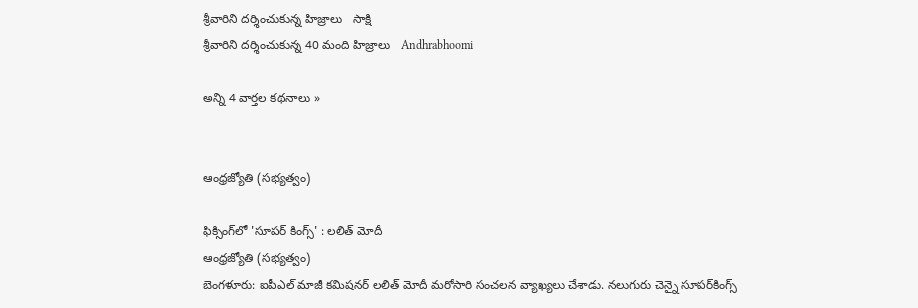శ్రీవారిని దర్శించుకున్న హిజ్రాలు   సాక్షి
శ్రీవారిని దర్శించుకున్న 40 మంది హిజ్రాలు   Andhrabhoomi

అన్ని 4 వార్తల కథనాలు »


ఆంధ్రజ్యోతి (సభ్యత్వం)

ఫిక్సింగ్‌లో 'సూపర్‌ కింగ్స్‌' : లలిత్ మోదీ
ఆంధ్రజ్యోతి (సభ్యత్వం)
బెంగళూరు: ఐపీఎల్‌ మాజీ కమిషనర్‌ లలిత్‌ మోదీ మరోసారి సంచలన వ్యాఖ్యలు చేశాడు. నలుగురు చెన్నై సూపర్‌కింగ్స్‌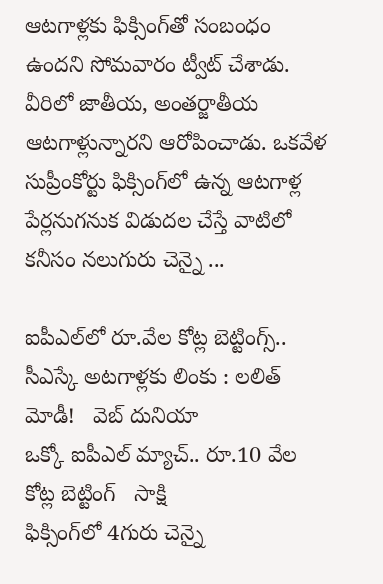ఆటగాళ్లకు ఫిక్సింగ్‌తో సంబంధం ఉందని సోమవారం ట్వీట్‌ చేశాడు. వీరిలో జాతీయ, అంతర్జాతీయ ఆటగాళ్లున్నారని ఆరోపించాడు. ఒకవేళ సుప్రీంకోర్టు ఫిక్సింగ్‌లో ఉన్న ఆటగాళ్ల పేర్లనుగనుక విడుదల చేస్తే వాటిలో కనీసం నలుగురు చెన్నై ...

ఐపీఎల్‌లో రూ.వేల కోట్ల బెట్టింగ్స్.. సీఎస్కే అటగాళ్లకు లింకు : లలిత్ మోడీ!   వెబ్ దునియా
ఒక్కో ఐపీఎల్ మ్యాచ్.. రూ.10 వేల కోట్ల బెట్టింగ్   సాక్షి
ఫిక్సింగ్‌లో 4గురు చెన్నై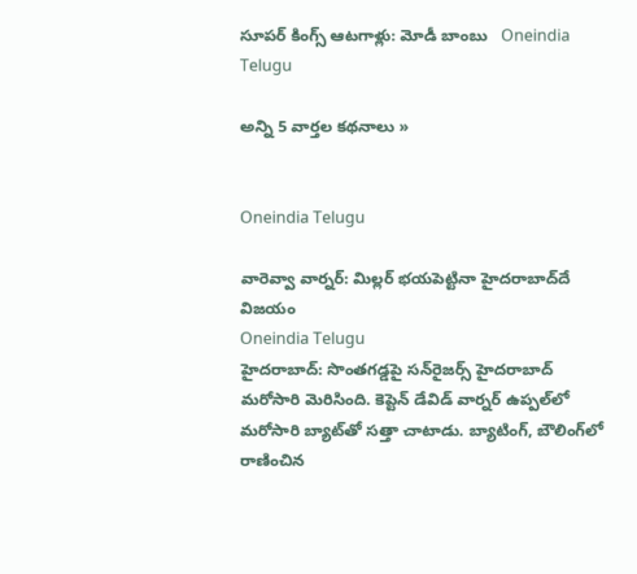సూపర్ కింగ్స్ ఆటగాళ్లు: మోడీ బాంబు   Oneindia Telugu

అన్ని 5 వార్తల కథనాలు »


Oneindia Telugu

వారెవ్వా వార్నర్‌: మిల్లర్ భయపెట్టినా హైదరాబాద్‌దే విజయం
Oneindia Telugu
హైదరాబాద్‌: సొంతగడ్డపై సన్‌రైజర్స్‌ హైదరాబాద్ మరోసారి మెరిసింది. కెప్టెన్‌ డేవిడ్ వార్నర్‌ ఉప్పల్‌లో మరోసారి బ్యాట్‌‌తో సత్తా చాటాడు. బ్యాటింగ్‌, బౌలింగ్‌లో రాణించిన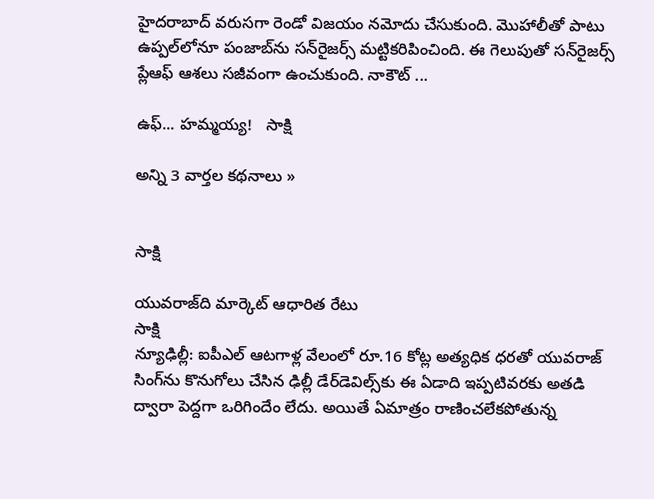హైదరాబాద్‌ వరుసగా రెండో విజయం నమోదు చేసుకుంది. మొహాలీతో పాటు ఉప్పల్‌లోనూ పంజాబ్‌ను సన్‌రైజర్స్‌ మట్టికరిపించింది. ఈ గెలుపుతో సన్‌రైజర్స్‌ ప్లేఆఫ్‌ ఆశలు సజీవంగా ఉంచుకుంది. నాకౌట్‌ ...

ఉఫ్... హమ్మయ్య!   సాక్షి

అన్ని 3 వార్తల కథనాలు »


సాక్షి

యువరాజ్‌ది మార్కెట్ ఆధారిత రేటు
సాక్షి
న్యూఢిల్లీ: ఐపీఎల్ ఆటగాళ్ల వేలంలో రూ.16 కోట్ల అత్యధిక ధరతో యువరాజ్ సింగ్‌ను కొనుగోలు చేసిన ఢిల్లీ డేర్‌డెవిల్స్‌కు ఈ ఏడాది ఇప్పటివరకు అతడి ద్వారా పెద్దగా ఒరిగిందేం లేదు. అయితే ఏమాత్రం రాణించలేకపోతున్న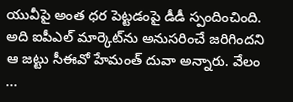యువీపై అంత ధర పెట్టడంపై డీడీ స్పందించింది. అది ఐపీఎల్ మార్కెట్‌ను అనుసరించే జరిగిందని ఆ జట్టు సీఈవో హేమంత్ దువా అన్నారు. వేలం ...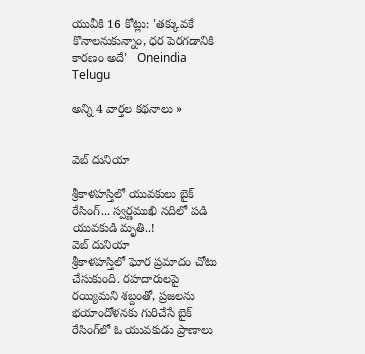యువీకి 16 కోట్లు: 'తక్కువకే కొనాలనుకున్నాం, ధర పెరగడానికి కారణం అదే'   Oneindia Telugu

అన్ని 4 వార్తల కథనాలు »


వెబ్ దునియా

శ్రీకాళహస్తిలో యువకులు బైక్ రేసింగ్... స్వర్ణముఖి నదిలో పడి యువకుడి మృతి..!
వెబ్ దునియా
శ్రీకాళహస్తిలో ఘోర ప్రమాదం చోటు చేసుకుంది. రహదారులపై రయ్యిమని శబ్దంతో, ప్రజలను భయాందోళనకు గురిచేసే బైక్ రేసింగ్‌లో ఓ యువకుడు ప్రాణాలు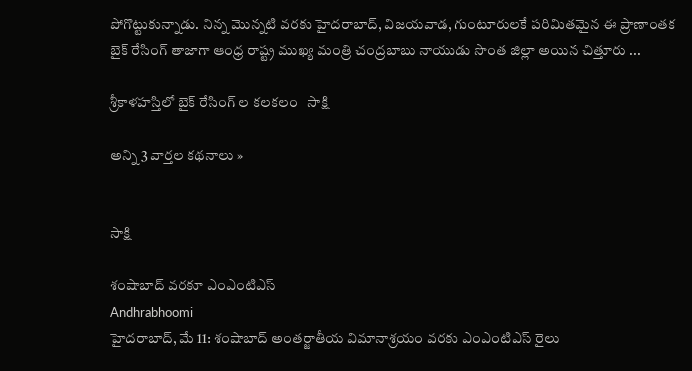పోగొట్టుకున్నాడు. నిన్న మొన్నటి వరకు హైదరాబాద్, విజయవాడ, గుంటూరులకే పరిమితమైన ఈ ప్రాణాంతక బైక్ రేసింగ్ తాజాగా ఆంధ్ర రాష్ట్ర ముఖ్య మంత్రి చంద్రబాబు నాయుడు సొంత జిల్లా అయిన చిత్తూరు ...

శ్రీకాళహస్తిలో బైక్ రేసింగ్ ల కలకలం   సాక్షి

అన్ని 3 వార్తల కథనాలు »


సాక్షి

శంషాబాద్ వరకూ ఎంఎంటిఎస్
Andhrabhoomi
హైదరాబాద్, మే 11: శంషాబాద్ అంతర్జాతీయ విమానాశ్రయం వరకు ఎంఎంటిఎస్ రైలు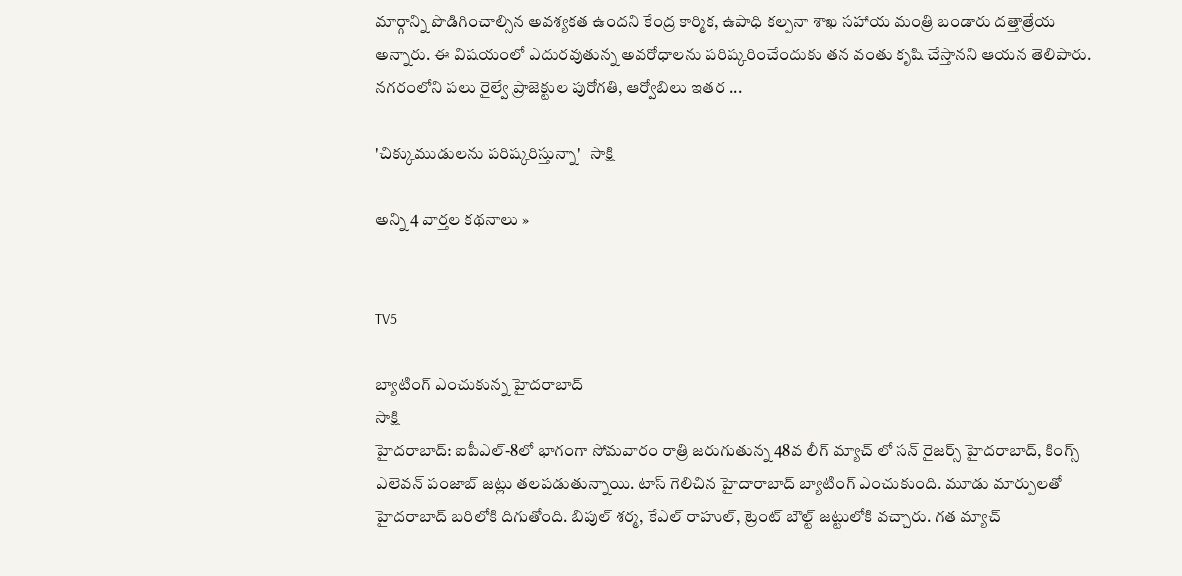మార్గాన్ని పొడిగించాల్సిన అవశ్యకత ఉందని కేంద్ర కార్మిక, ఉపాధి కల్పనా శాఖ సహాయ మంత్రి బండారు దత్తాత్రేయ అన్నారు. ఈ విషయంలో ఎదురవుతున్న అవరోధాలను పరిష్కరించేందుకు తన వంతు కృషి చేస్తానని ఆయన తెలిపారు. నగరంలోని పలు రైల్వే ప్రాజెక్టుల పురోగతి, ఆర్వోబిలు ఇతర ...

'చిక్కుముడులను పరిష్కరిస్తున్నా'   సాక్షి

అన్ని 4 వార్తల కథనాలు »


TV5

బ్యాటింగ్ ఎంచుకున్న హైదరాబాద్
సాక్షి
హైదరాబాద్: ఐపీఎల్-8లో భాగంగా సోమవారం రాత్రి జరుగుతున్న 48వ లీగ్ మ్యాచ్ లో సన్ రైజర్స్ హైదరాబాద్, కింగ్స్ ఎలెవన్ పంజాబ్ జట్లు తలపడుతున్నాయి. టాస్ గెలిచిన హైదారాబాద్ బ్యాటింగ్ ఎంచుకుంది. మూడు మార్పులతో హైదరాబాద్ బరిలోకి దిగుతోంది. బిపుల్ శర్మ, కేఎల్ రాహుల్, ట్రెంట్ బౌల్ట్ జట్టులోకి వచ్చారు. గత మ్యాచ్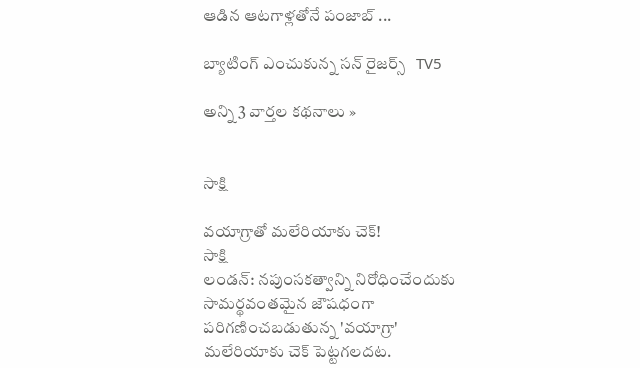ఆడిన ఆటగాళ్లతోనే పంజాబ్ ...

బ్యాటింగ్ ఎంచుకున్న సన్ రైజర్స్   TV5

అన్ని 3 వార్తల కథనాలు »


సాక్షి

వయాగ్రాతో మలేరియాకు చెక్!
సాక్షి
లండన్: నపుంసకత్వాన్ని నిరోధించేందుకు సామర్థవంతమైన జౌషధంగా పరిగణించబడుతున్న 'వయాగ్రా' మలేరియాకు చెక్ పెట్టగలదట.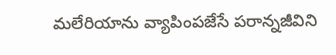మలేరియాను వ్యాపింపజేసే పరాన్నజీవిని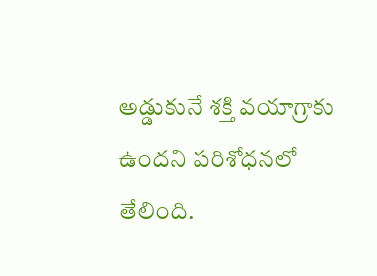అడ్డుకునే శక్తి వయాగ్రాకు ఉందని పరిశోధనలో తేలింది.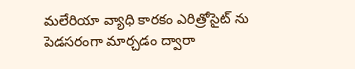మలేరియా వ్యాధి కారకం ఎరిత్రోసైట్ ను పెడసరంగా మార్చడం ద్వారా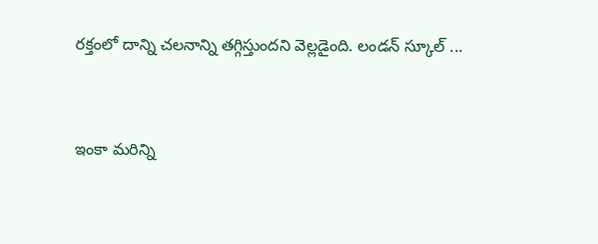రక్తంలో దాన్ని చలనాన్ని తగ్గిస్తుందని వెల్లడైంది. లండన్ స్కూల్ ...


ఇంకా మరిన్ని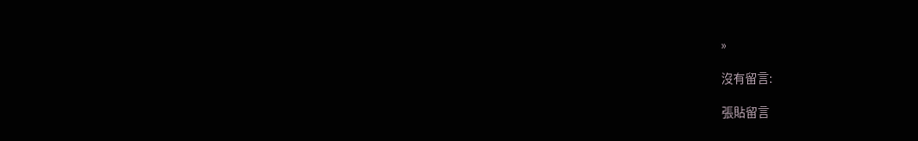»

沒有留言:

張貼留言